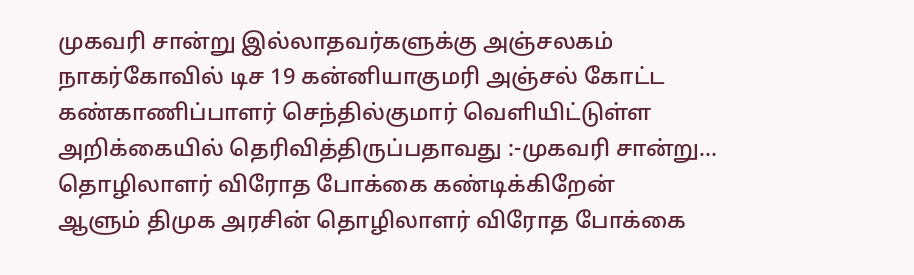முகவரி சான்று இல்லாதவர்களுக்கு அஞ்சலகம்
நாகர்கோவில் டிச 19 கன்னியாகுமரி அஞ்சல் கோட்ட கண்காணிப்பாளர் செந்தில்குமார் வெளியிட்டுள்ள அறிக்கையில் தெரிவித்திருப்பதாவது :-முகவரி சான்று…
தொழிலாளர் விரோத போக்கை கண்டிக்கிறேன்
ஆளும் திமுக அரசின் தொழிலாளர் விரோத போக்கை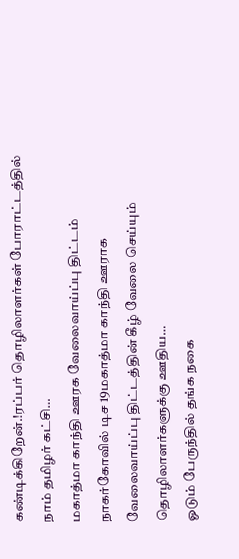கண்டிக்கிறேன்.!ரப்பர் தொழிலாளர்கள் போராட்டத்தில் நாம் தமிழர் கட்சி…
மகாத்மா காந்தி ஊரக வேலைவாய்ப்பு திட்டம்
நாகர்கோவில் டிச 19மகாத்மா காந்தி ஊராக வேலைவாய்ப்பு திட்டத்தின் கீழ் வேலை செய்யும் தொழிலாளர்களுக்கு ஊதிய…
ஓடும் பேருந்தில் தங்க நகை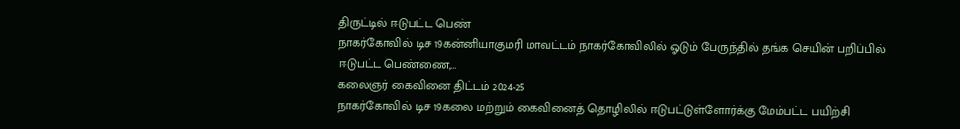திருட்டில் ஈடுபட்ட பெண்
நாகர்கோவில் டிச 19கன்னியாகுமரி மாவட்டம் நாகர்கோவிலில் ஓடும் பேருந்தில் தங்க செயின் பறிப்பில் ஈடுபட்ட பெண்ணை,…
கலைஞர் கைவினை திட்டம் 2024-25
நாகர்கோவில் டிச 19கலை மற்றும் கைவினைத் தொழிலில் ஈடுபட்டுள்ளோர்க்கு மேம்பட்ட பயிற்சி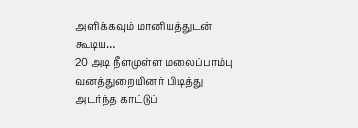அளிக்கவும் மானியத்துடன் கூடிய…
20 அடி நீளமுள்ள மலைப்பாம்பு
வனத்துறையினர் பிடித்து அடர்ந்த காட்டுப்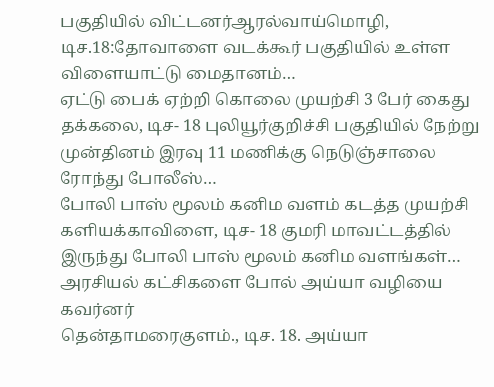பகுதியில் விட்டனர்ஆரல்வாய்மொழி, டிச.18:தோவாளை வடக்கூர் பகுதியில் உள்ள விளையாட்டு மைதானம்…
ஏட்டு பைக் ஏற்றி கொலை முயற்சி 3 பேர் கைது
தக்கலை, டிச- 18 புலியூர்குறிச்சி பகுதியில் நேற்று முன்தினம் இரவு 11 மணிக்கு நெடுஞ்சாலை ரோந்து போலீஸ்…
போலி பாஸ் மூலம் கனிம வளம் கடத்த முயற்சி
களியக்காவிளை, டிச- 18 குமரி மாவட்டத்தில் இருந்து போலி பாஸ் மூலம் கனிம வளங்கள்…
அரசியல் கட்சிகளை போல் அய்யா வழியை கவர்னர்
தென்தாமரைகுளம்., டிச. 18. அய்யா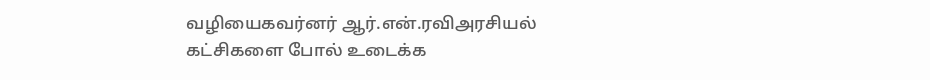வழியைகவர்னர் ஆர்.என்.ரவிஅரசியல் கட்சிகளை போல் உடைக்க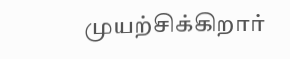முயற்சிக்கிறார்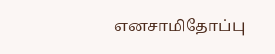எனசாமிதோப்பு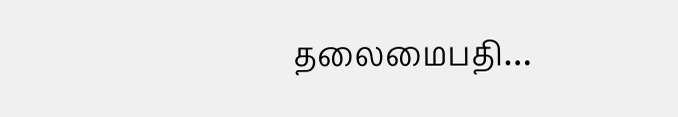தலைமைபதி…